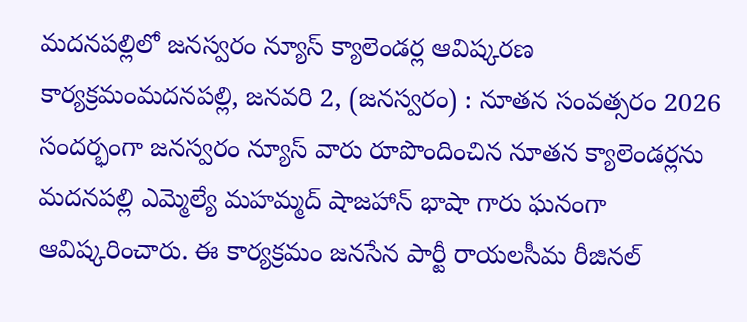మదనపల్లిలో జనస్వరం న్యూస్ క్యాలెండర్ల ఆవిష్కరణ కార్యక్రమంమదనపల్లి, జనవరి 2, (జనస్వరం) : నూతన సంవత్సరం 2026 సందర్భంగా జనస్వరం న్యూస్ వారు రూపొందించిన నూతన క్యాలెండర్లను మదనపల్లి ఎమ్మెల్యే మహమ్మద్ షాజహాన్ భాషా గారు ఘనంగా ఆవిష్కరించారు. ఈ కార్యక్రమం జనసేన పార్టీ రాయలసీమ రీజినల్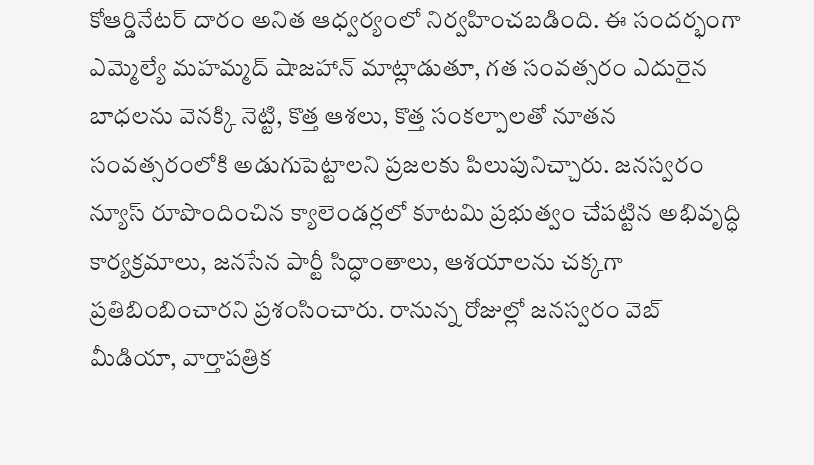కోఆర్డినేటర్ దారం అనిత ఆధ్వర్యంలో నిర్వహించబడింది. ఈ సందర్భంగా ఎమ్మెల్యే మహమ్మద్ షాజహాన్ మాట్లాడుతూ, గత సంవత్సరం ఎదురైన బాధలను వెనక్కి నెట్టి, కొత్త ఆశలు, కొత్త సంకల్పాలతో నూతన సంవత్సరంలోకి అడుగుపెట్టాలని ప్రజలకు పిలుపునిచ్చారు. జనస్వరం న్యూస్ రూపొందించిన క్యాలెండర్లలో కూటమి ప్రభుత్వం చేపట్టిన అభివృద్ధి కార్యక్రమాలు, జనసేన పార్టీ సిద్ధాంతాలు, ఆశయాలను చక్కగా ప్రతిబింబించారని ప్రశంసించారు. రానున్న రోజుల్లో జనస్వరం వెబ్ మీడియా, వార్తాపత్రిక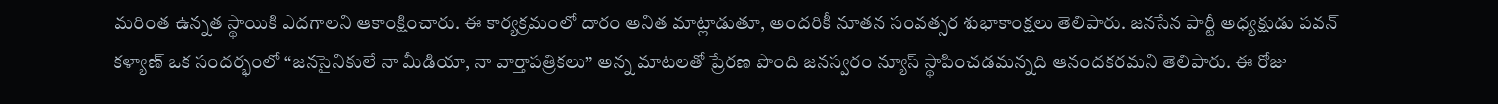మరింత ఉన్నత స్థాయికి ఎదగాలని ఆకాంక్షించారు. ఈ కార్యక్రమంలో దారం అనిత మాట్లాడుతూ, అందరికీ నూతన సంవత్సర శుభాకాంక్షలు తెలిపారు. జనసేన పార్టీ అధ్యక్షుడు పవన్ కళ్యాణ్ ఒక సందర్భంలో “జనసైనికులే నా మీడియా, నా వార్తాపత్రికలు” అన్న మాటలతో ప్రేరణ పొంది జనస్వరం న్యూస్ స్థాపించడమన్నది ఆనందకరమని తెలిపారు. ఈ రోజు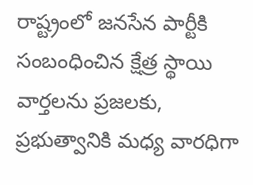రాష్ట్రంలో జనసేన పార్టీకి సంబంధించిన క్షేత్ర స్థాయి వార్తలను ప్రజలకు, ప్రభుత్వానికి మధ్య వారధిగా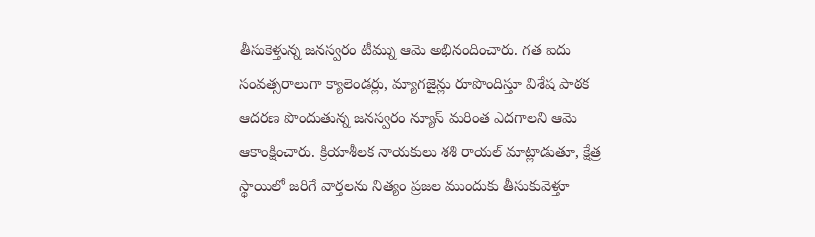తీసుకెళ్తున్న జనస్వరం టీమ్ను ఆమె అభినందించారు. గత ఐదు సంవత్సరాలుగా క్యాలెండర్లు, మ్యాగజైన్లు రూపొందిస్తూ విశేష పాఠక ఆదరణ పొందుతున్న జనస్వరం న్యూస్ మరింత ఎదగాలని ఆమె ఆకాంక్షించారు. క్రియాశీలక నాయకులు శశి రాయల్ మాట్లాడుతూ, క్షేత్ర స్థాయిలో జరిగే వార్తలను నిత్యం ప్రజల ముందుకు తీసుకువెళ్తూ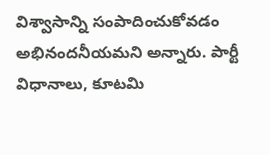విశ్వాసాన్ని సంపాదించుకోవడం అభినందనీయమని అన్నారు. పార్టీ విధానాలు, కూటమి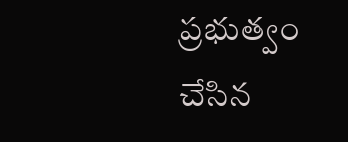ప్రభుత్వం చేసిన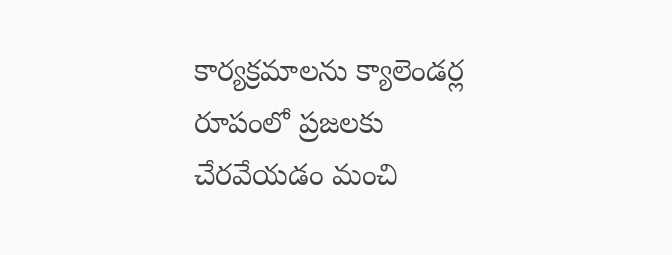కార్యక్రమాలను క్యాలెండర్ల రూపంలో ప్రజలకు చేరవేయడం మంచి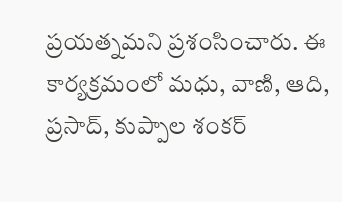ప్రయత్నమని ప్రశంసించారు. ఈ కార్యక్రమంలో మధు, వాణి, ఆది, ప్రసాద్, కుప్పాల శంకర్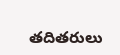తదితరులు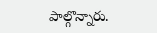పాల్గొన్నారు.